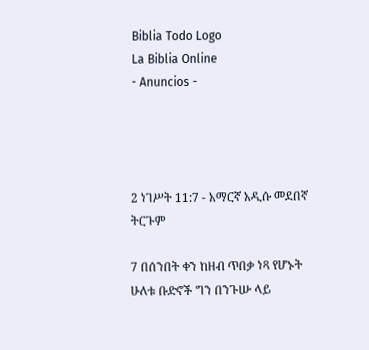Biblia Todo Logo
La Biblia Online
- Anuncios -




2 ነገሥት 11:7 - አማርኛ አዲሱ መደበኛ ትርጉም

7 በሰንበት ቀን ከዘብ ጥበቃ ነጻ የሆኑት ሁለቱ ቡድኖች ግን በንጉሡ ላይ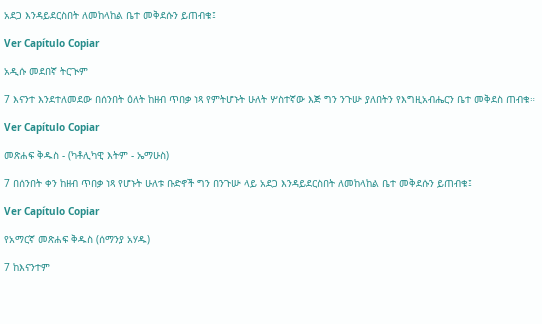አደጋ እንዳይደርስበት ለመከላከል ቤተ መቅደሱን ይጠብቁ፤

Ver Capítulo Copiar

አዲሱ መደበኛ ትርጒም

7 እናንተ እንደተለመደው በሰንበት ዕለት ከዘብ ጥበቃ ነጻ የምትሆኑት ሁለት ሦስተኛው እጅ ግን ንጉሡ ያለበትን የእግዚአብሔርን ቤተ መቅደስ ጠብቁ።

Ver Capítulo Copiar

መጽሐፍ ቅዱስ - (ካቶሊካዊ እትም - ኤማሁስ)

7 በሰንበት ቀን ከዘብ ጥበቃ ነጻ የሆኑት ሁለቱ ቡድኖች ግን በንጉሡ ላይ አደጋ እንዳይደርስበት ለመከላከል ቤተ መቅደሱን ይጠብቁ፤

Ver Capítulo Copiar

የአማርኛ መጽሐፍ ቅዱስ (ሰማንያ አሃዱ)

7 ከእናንተም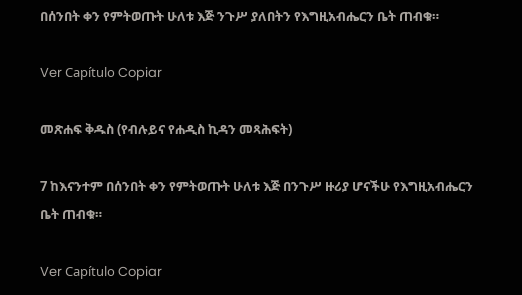በሰንበት ቀን የምትወጡት ሁለቱ እጅ ንጉሥ ያለበትን የእግዚአብሔርን ቤት ጠብቁ።

Ver Capítulo Copiar

መጽሐፍ ቅዱስ (የብሉይና የሐዲስ ኪዳን መጻሕፍት)

7 ከእናንተም በሰንበት ቀን የምትወጡት ሁለቱ እጅ በንጉሥ ዙሪያ ሆናችሁ የእግዚአብሔርን ቤት ጠብቁ።

Ver Capítulo Copiar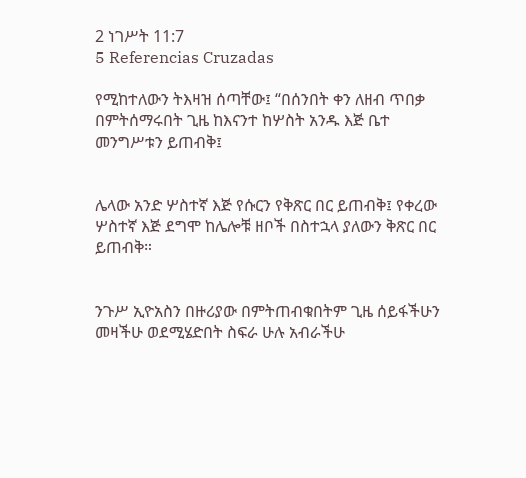2 ነገሥት 11:7
5 Referencias Cruzadas

የሚከተለውን ትእዛዝ ሰጣቸው፤ “በሰንበት ቀን ለዘብ ጥበቃ በምትሰማሩበት ጊዜ ከእናንተ ከሦስት አንዱ እጅ ቤተ መንግሥቱን ይጠብቅ፤


ሌላው አንድ ሦስተኛ እጅ የሱርን የቅጽር በር ይጠብቅ፤ የቀረው ሦስተኛ እጅ ደግሞ ከሌሎቹ ዘቦች በስተኋላ ያለውን ቅጽር በር ይጠብቅ።


ንጉሥ ኢዮአስን በዙሪያው በምትጠብቁበትም ጊዜ ሰይፋችሁን መዛችሁ ወደሚሄድበት ስፍራ ሁሉ አብራችሁ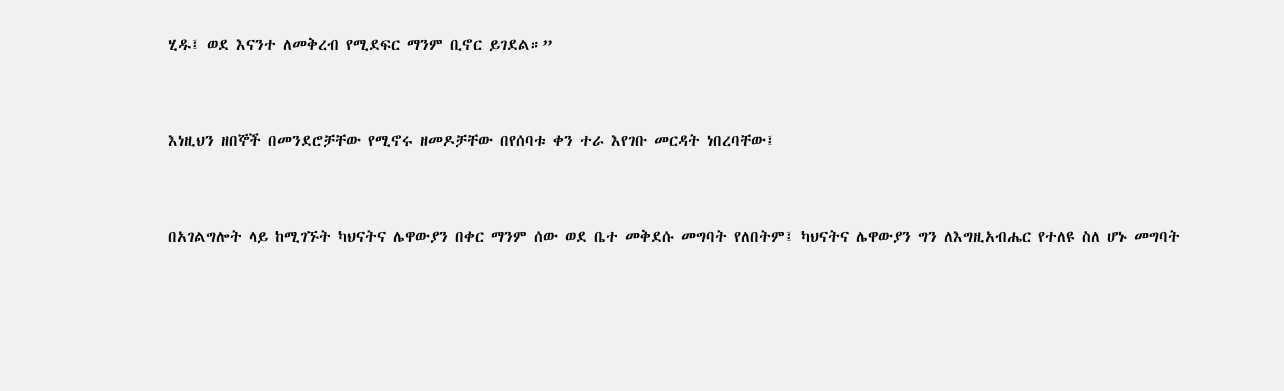ሂዱ፤ ወደ እናንተ ለመቅረብ የሚደፍር ማንም ቢኖር ይገደል።”


እነዚህን ዘበኞች በመንደሮቻቸው የሚኖሩ ዘመዶቻቸው በየሰባቱ ቀን ተራ እየገቡ መርዳት ነበረባቸው፤


በአገልግሎት ላይ ከሚገኙት ካህናትና ሌዋውያን በቀር ማንም ሰው ወደ ቤተ መቅደሱ መግባት የለበትም፤ ካህናትና ሌዋውያን ግን ለእግዚአብሔር የተለዩ ስለ ሆኑ መግባት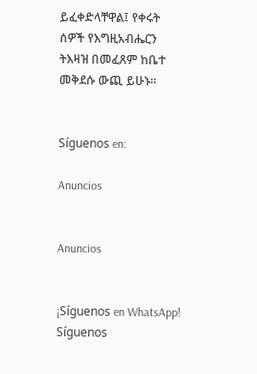ይፈቀድላቸዋል፤ የቀሩት ሰዎች የእግዚአብሔርን ትእዛዝ በመፈጸም ከቤተ መቅደሱ ውጪ ይሁኑ።


Síguenos en:

Anuncios


Anuncios


¡Síguenos en WhatsApp! Síguenos